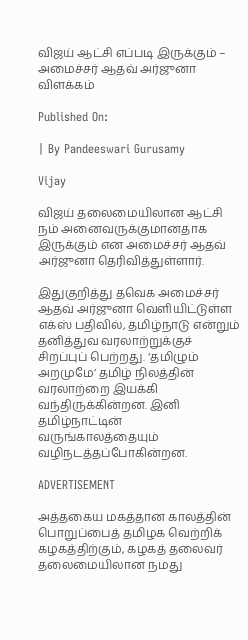விஜய் ஆட்சி எப்படி இருக்கும் – அமைச்சர் ஆதவ் அர்ஜுனா விளக்கம்

Published On:

| By Pandeeswari Gurusamy

Vijay

விஜய் தலைமையிலான ஆட்சி நம் அனைவருக்குமானதாக இருக்கும் என அமைச்சர் ஆதவ் அர்ஜுனா தெரிவித்துள்ளார்.

இதுகுறித்து தவெக அமைச்சர் ஆதவ் அர்ஜுனா வெளியிட்டுள்ள எக்ஸ் பதிவில், தமிழ்நாடு என்றும் தனித்துவ வரலாற்றுக்குச் சிறப்புப் பெற்றது. ‘தமிழும் அறமுமே’ தமிழ் நிலத்தின் வரலாற்றை இயக்கி வந்திருக்கின்றன. இனி தமிழ்நாட்டின் வருங்காலத்தையும் வழிநடத்தப்போகின்றன.

ADVERTISEMENT

அத்தகைய மகத்தான காலத்தின் பொறுப்பைத் தமிழக வெற்றிக் கழகத்திற்கும், கழகத் தலைவர் தலைமையிலான நமது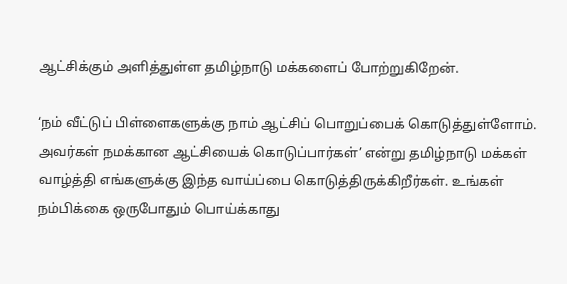ஆட்சிக்கும் அளித்துள்ள தமிழ்நாடு மக்களைப் போற்றுகிறேன்.

‘நம் வீட்டுப் பிள்ளைகளுக்கு நாம் ஆட்சிப் பொறுப்பைக் கொடுத்துள்ளோம். அவர்கள் நமக்கான ஆட்சியைக் கொடுப்பார்கள்’ என்று தமிழ்நாடு மக்கள் வாழ்த்தி எங்களுக்கு இந்த வாய்ப்பை கொடுத்திருக்கிறீர்கள். உங்கள் நம்பிக்கை ஒருபோதும் பொய்க்காது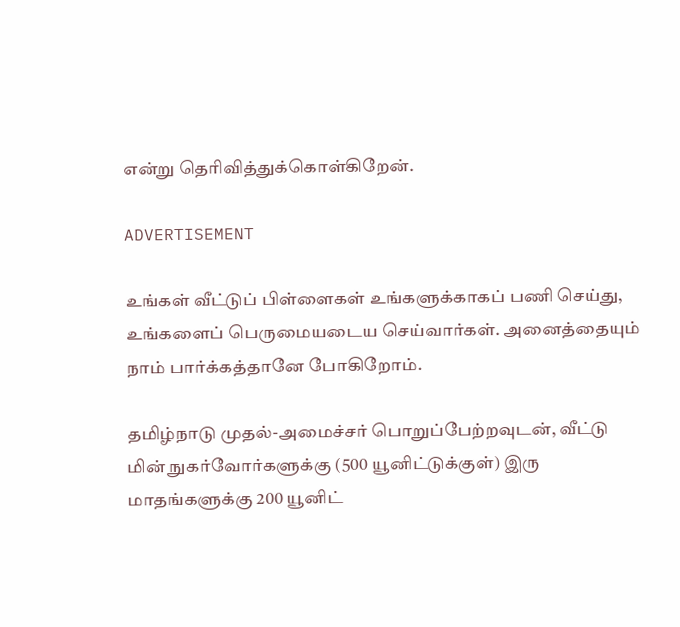என்று தெரிவித்துக்கொள்கிறேன்.

ADVERTISEMENT

உங்கள் வீட்டுப் பிள்ளைகள் உங்களுக்காகப் பணி செய்து, உங்களைப் பெருமையடைய செய்வார்கள். அனைத்தையும் நாம் பார்க்கத்தானே போகிறோம்.

தமிழ்நாடு முதல்-அமைச்சர் பொறுப்பேற்றவுடன், வீட்டு மின் நுகர்வோர்களுக்கு (500 யூனிட்டுக்குள்) இரு மாதங்களுக்கு 200 யூனிட்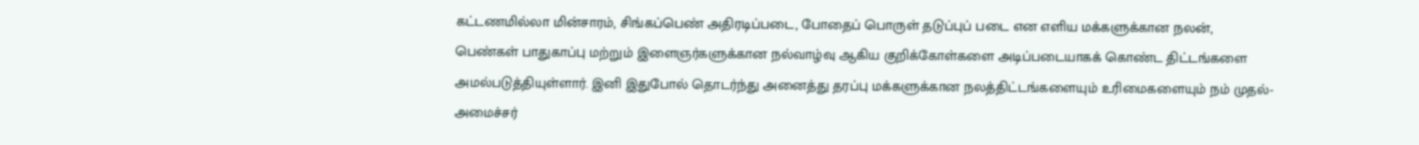கட்டணமில்லா மின்சாரம், சிங்கப்பெண் அதிரடிப்படை, போதைப் பொருள் தடுப்புப் படை என எளிய மக்களுக்கான நலன், பெண்கள் பாதுகாப்பு மற்றும் இளைஞர்களுக்கான நல்வாழ்வு ஆகிய குறிக்கோள்களை அடிப்படையாகக் கொண்ட திட்டங்களை அமல்படுத்தியுள்ளார். இனி இதுபோல் தொடர்ந்து அனைத்து தரப்பு மக்களுக்கான நலத்திட்டங்களையும் உரிமைகளையும் நம் முதல்-அமைச்சர்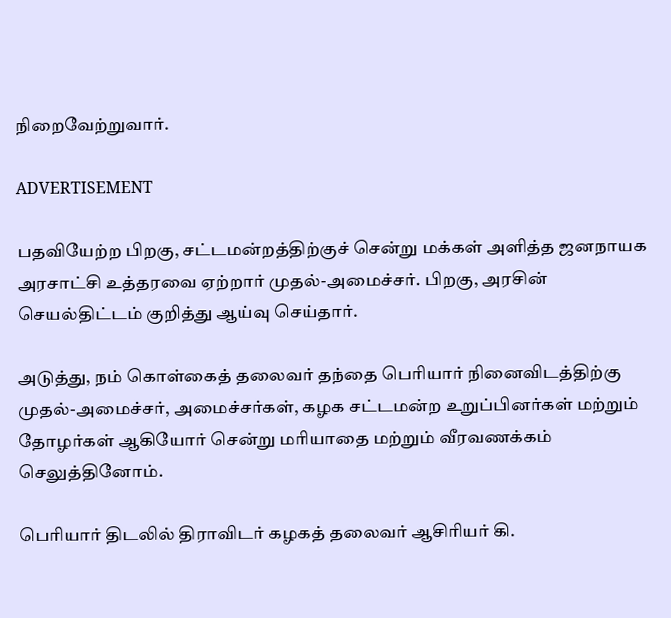நிறைவேற்றுவார்.

ADVERTISEMENT

பதவியேற்ற பிறகு, சட்டமன்றத்திற்குச் சென்று மக்கள் அளித்த ஜனநாயக அரசாட்சி உத்தரவை ஏற்றார் முதல்-அமைச்சர். பிறகு, அரசின் செயல்திட்டம் குறித்து ஆய்வு செய்தார்.

அடுத்து, நம் கொள்கைத் தலைவர் தந்தை பெரியார் நினைவிடத்திற்கு முதல்-அமைச்சர், அமைச்சர்கள், கழக சட்டமன்ற உறுப்பினர்கள் மற்றும் தோழர்கள் ஆகியோர் சென்று மரியாதை மற்றும் வீரவணக்கம் செலுத்தினோம்.

பெரியார் திடலில் திராவிடர் கழகத் தலைவர் ஆசிரியர் கி.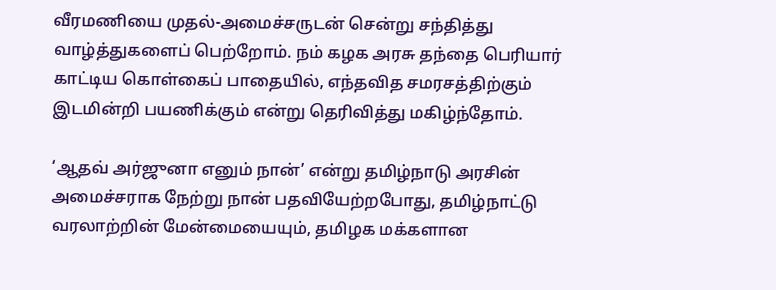வீரமணியை முதல்-அமைச்சருடன் சென்று சந்தித்து வாழ்த்துகளைப் பெற்றோம். நம் கழக அரசு தந்தை பெரியார் காட்டிய கொள்கைப் பாதையில், எந்தவித சமரசத்திற்கும் இடமின்றி பயணிக்கும் என்று தெரிவித்து மகிழ்ந்தோம்.

‘ஆதவ் அர்ஜுனா எனும் நான்’ என்று தமிழ்நாடு அரசின் அமைச்சராக நேற்று நான் பதவியேற்றபோது, தமிழ்நாட்டு வரலாற்றின் மேன்மையையும், தமிழக மக்களான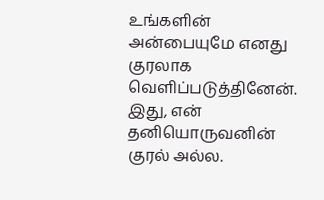உங்களின் அன்பையுமே எனது குரலாக வெளிப்படுத்தினேன். இது, என் தனியொருவனின் குரல் அல்ல.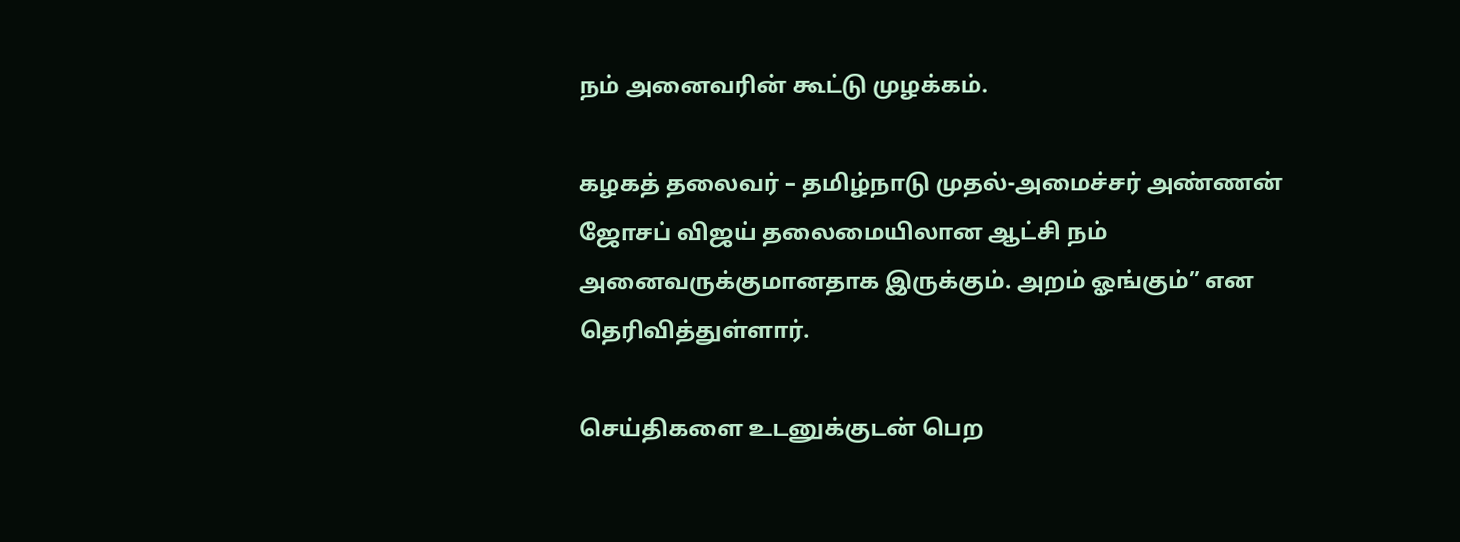நம் அனைவரின் கூட்டு முழக்கம்.

கழகத் தலைவர் – தமிழ்நாடு முதல்-அமைச்சர் அண்ணன் ஜோசப் விஜய் தலைமையிலான ஆட்சி நம் அனைவருக்குமானதாக இருக்கும். அறம் ஓங்கும்” என தெரிவித்துள்ளார்.

செய்திகளை உடனுக்குடன் பெற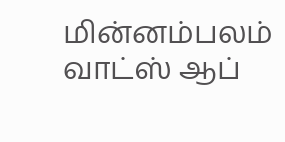மின்னம்பலம் வாட்ஸ் ஆப்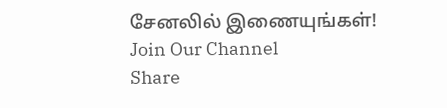சேனலில் இணையுங்கள்!
Join Our Channel
Share